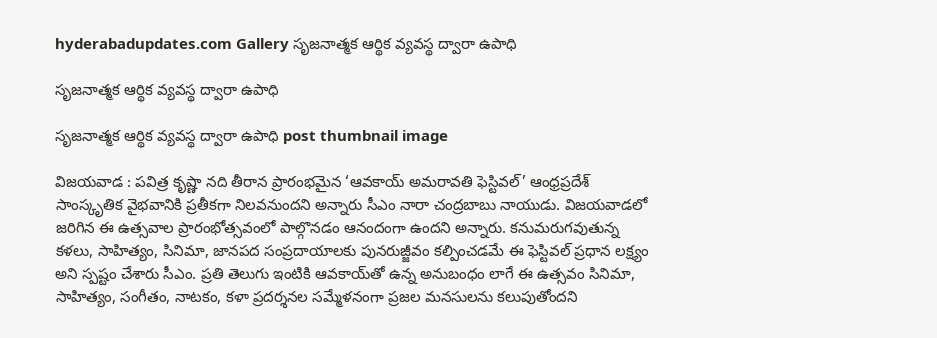hyderabadupdates.com Gallery సృజ‌నాత్మ‌క ఆర్థిక వ్య‌వ‌స్థ ద్వారా ఉపాధి

సృజ‌నాత్మ‌క ఆర్థిక వ్య‌వ‌స్థ ద్వారా ఉపాధి

సృజ‌నాత్మ‌క ఆర్థిక వ్య‌వ‌స్థ ద్వారా ఉపాధి post thumbnail image

విజ‌యవాడ : పవిత్ర కృష్ణా నది తీరాన ప్రారంభమైన ‘ఆవకాయ్ అమరావతి ఫెస్టివల్’ ఆంధ్రప్రదేశ్ సాంస్కృతిక వైభవానికి ప్రతీకగా నిలవనుందని అన్నారు సీఎం నారా చంద్ర‌బాబు నాయుడు. విజయవాడలో జరిగిన ఈ ఉత్సవాల ప్రారంభోత్సవంలో పాల్గొనడం ఆనందంగా ఉందని అన్నారు. కనుమరుగవుతున్న కళలు, సాహిత్యం, సినిమా, జానపద సంప్రదాయాలకు పునరుజ్జీవం కల్పించడమే ఈ ఫెస్టివల్ ప్రధాన లక్ష్యం అని స్ప‌ష్టం చేశారు సీఎం. ప్రతి తెలుగు ఇంటికి ఆవకాయ్‌తో ఉన్న అనుబంధం లాగే ఈ ఉత్సవం సినిమా, సాహిత్యం, సంగీతం, నాటకం, కళా ప్రదర్శనల సమ్మేళనంగా ప్రజల మనసులను కలుపుతోందని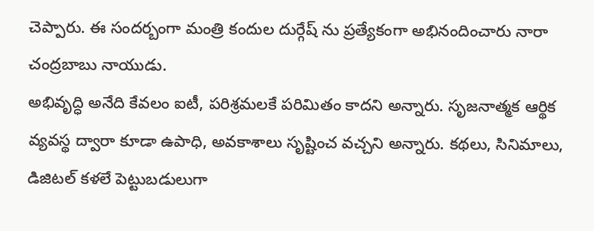చెప్పారు. ఈ సంద‌ర్బంగా మంత్రి కందుల దుర్గేష్ ను ప్ర‌త్యేకంగా అభినందించారు నారా చంద్రబాబు నాయుడు.
అభివృద్ధి అనేది కేవలం ఐటీ, పరిశ్రమలకే పరిమితం కాదని అన్నారు. సృజనాత్మక ఆర్థిక వ్యవస్థ ద్వారా కూడా ఉపాధి, అవకాశాలు సృష్టించ వచ్చని అన్నారు. కథలు, సినిమాలు, డిజిటల్ కళలే పెట్టుబడులుగా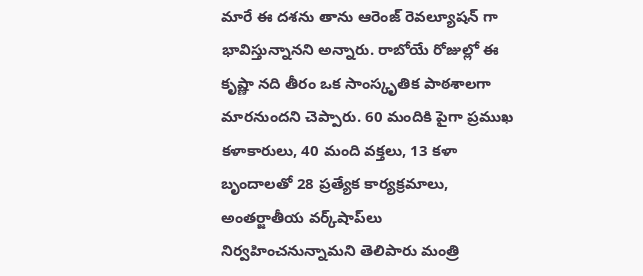మారే ఈ దశను తాను ఆరెంజ్ రెవల్యూషన్ గా భావిస్తున్నానని అన్నారు. రాబోయే రోజుల్లో ఈ కృష్ణా నది తీరం ఒక సాంస్కృతిక పాఠశాలగా మారనుందని చెప్పారు. 60 మందికి పైగా ప్రముఖ కళాకారులు, 40 మంది వక్తలు, 13 కళా బృందాలతో 28 ప్రత్యేక కార్యక్రమాలు, అంతర్జాతీయ వర్క్‌షాప్‌లు నిర్వహించనున్నామ‌ని తెలిపారు మంత్రి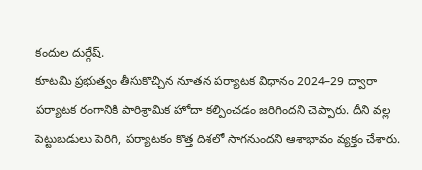కందుల దుర్గేష్.
కూటమి ప్రభుత్వం తీసుకొచ్చిన నూతన పర్యాటక విధానం 2024–29 ద్వారా పర్యాటక రంగానికి పారిశ్రామిక హోదా కల్పించడం జ‌రిగింద‌ని చెప్పారు. దీని వల్ల పెట్టుబడులు పెరిగి, పర్యాటకం కొత్త దిశలో సాగనుందని ఆశాభావం వ్య‌క్తం చేశారు.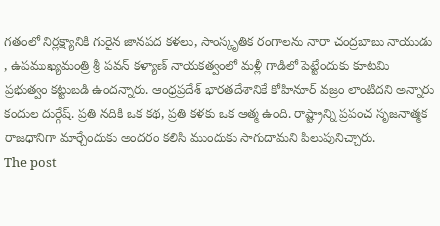గతంలో నిర్లక్ష్యానికి గురైన జానపద కళలు, సాంస్కృతిక రంగాలను నారా చంద్రబాబు నాయుడు , ఉపముఖ్యమంత్రి శ్రీ పవన్ కళ్యాణ్ నాయకత్వంలో మళ్లీ గాడిలో పెట్టేందుకు కూటమి ప్రభుత్వం కట్టుబడి ఉందన్నారు. ఆంధ్రప్రదేశ్ భారతదేశానికే కోహినూర్ వజ్రం లాంటిదని అన్నారు కందుల దుర్గేష్‌. ప్రతి నదికి ఒక కథ, ప్రతి కళకు ఒక ఆత్మ ఉంది. రాష్ట్రాన్ని ప్రపంచ సృజనాత్మక రాజధానిగా మార్చేందుకు అందరం కలిసి ముందుకు సాగుదామ‌ని పిలుపునిచ్చారు.
The post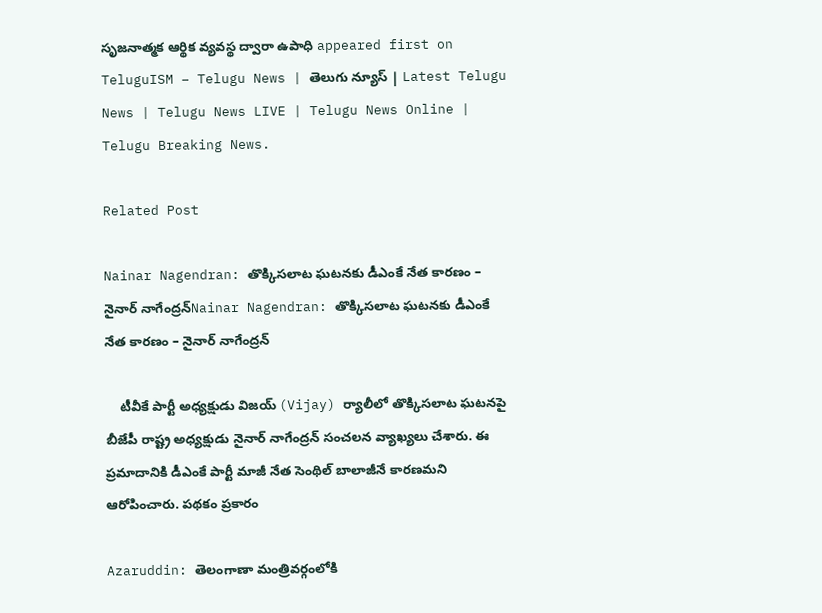సృజ‌నాత్మ‌క ఆర్థిక వ్య‌వ‌స్థ ద్వారా ఉపాధి appeared first on TeluguISM – Telugu News | తెలుగు న్యూస్ | Latest Telugu News | Telugu News LIVE | Telugu News Online | Telugu Breaking News.

Related Post

Nainar Nagendran: తొక్కిసలాట ఘటనకు డీఎంకే నేత కారణం – నైనార్ నాగేంద్రన్Nainar Nagendran: తొక్కిసలాట ఘటనకు డీఎంకే నేత కారణం – నైనార్ నాగేంద్రన్

    టీవీకే పార్టీ అధ్యక్షుడు విజయ్‌ (Vijay) ర్యాలీలో తొక్కిసలాట ఘటనపై బీజేపీ రాష్ట్ర అధ్యక్షుడు నైనార్ నాగేంద్రన్ సంచలన వ్యాఖ్యలు చేశారు. ఈ ప్రమాదానికి డీఎంకే పార్టీ మాజీ నేత సెంథిల్‌ బాలాజీనే కారణమని ఆరోపించారు. పథకం ప్రకారం

Azaruddin: తెలంగాణా మంత్రివర్గంలోకి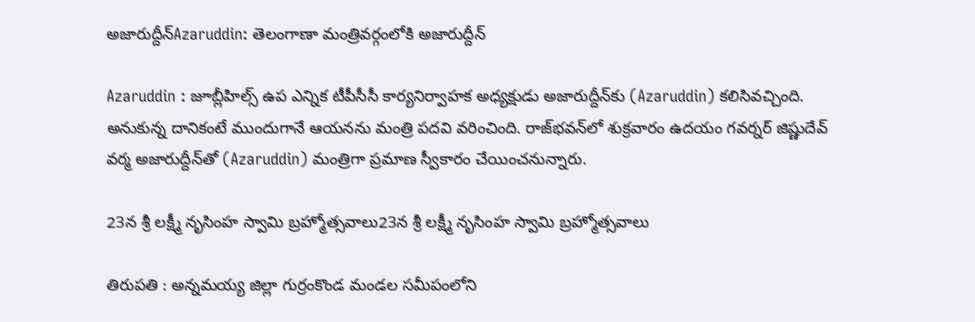అజారుద్దీన్‌Azaruddin: తెలంగాణా మంత్రివర్గంలోకి అజారుద్దీన్‌

Azaruddin : జూబ్లీహిల్స్‌ ఉప ఎన్నిక టీపీసీసీ కార్యనిర్వాహక అధ్యక్షుడు అజారుద్దీన్‌కు (Azaruddin) కలిసివచ్చింది. అనుకున్న దానికంటే ముందుగానే ఆయనను మంత్రి పదవి వరించింది. రాజ్‌భవన్‌లో శుక్రవారం ఉదయం గవర్నర్‌ జిష్ణుదేవ్‌ వర్మ అజారుద్దీన్‌తో (Azaruddin) మంత్రిగా ప్రమాణ స్వీకారం చేయించనున్నారు.

23న శ్రీ లక్ష్మీ నృసింహ స్వామి బ్రహ్మోత్సవాలు23న శ్రీ లక్ష్మీ నృసింహ స్వామి బ్రహ్మోత్సవాలు

తిరుపతి : అన్నమయ్య జిల్లా గుర్రంకొండ మండల సమీపంలోని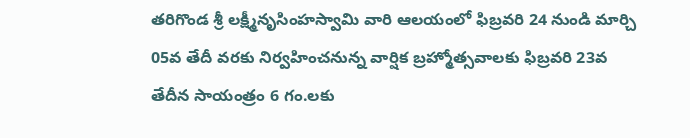తరిగొండ శ్రీ లక్ష్మీనృసింహస్వామి వారి ఆలయంలో ఫిబ్రవరి 24 నుండి మార్చి 05వ తేదీ వరకు నిర్వ‌హించ‌నున్న వార్షిక బ్రహ్మోత్సవాలకు ఫిబ్రవరి 23వ తేదీన సాయంత్రం 6 గం.లకు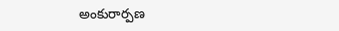అంకురార్పణ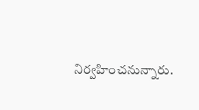నిర్వ‌హించ‌నున్నారు.